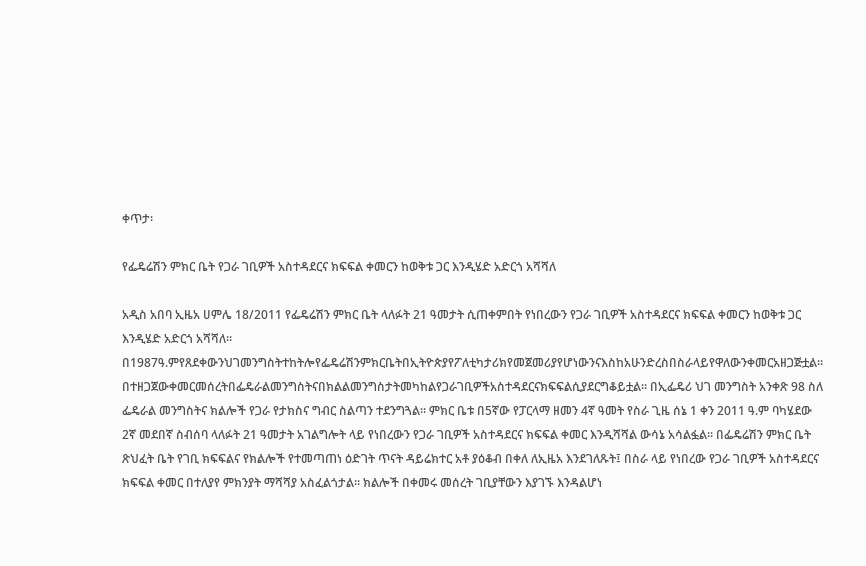ቀጥታ፡

የፌዴሬሽን ምክር ቤት የጋራ ገቢዎች አስተዳደርና ክፍፍል ቀመርን ከወቅቱ ጋር እንዲሄድ አድርጎ አሻሻለ

አዲስ አበባ ኢዜአ ሀምሌ 18/2011 የፌዴሬሽን ምክር ቤት ላለፉት 21 ዓመታት ሲጠቀምበት የነበረውን የጋራ ገቢዎች አስተዳደርና ክፍፍል ቀመርን ከወቅቱ ጋር እንዲሄድ አድርጎ አሻሻለ። በ1987ዓ.ምየጸደቀውንህገመንግስትተከትሎየፌዴሬሽንምክርቤትበኢትዮጵያየፖለቲካታሪክየመጀመሪያየሆነውንናእስከአሁንድረስበስራላይየዋለውንቀመርአዘጋጅቷል። በተዘጋጀውቀመርመሰረትበፌዴራልመንግስትናበክልልመንግስታትመካከልየጋራገቢዎችአስተዳደርናክፍፍልሲያደርግቆይቷል። በኢፌዴሪ ህገ መንግስት አንቀጽ 98 ስለ ፌዴራል መንግስትና ክልሎች የጋራ የታክስና ግብር ስልጣን ተደንግጓል። ምክር ቤቱ በ5ኛው የፓርላማ ዘመን 4ኛ ዓመት የስራ ጊዜ ሰኔ 1 ቀን 2011 ዓ.ም ባካሄደው 2ኛ መደበኛ ስብሰባ ላለፉት 21 ዓመታት አገልግሎት ላይ የነበረውን የጋራ ገቢዎች አስተዳደርና ክፍፍል ቀመር እንዲሻሻል ውሳኔ አሳልፏል። በፌዴሬሽን ምክር ቤት ጽህፈት ቤት የገቢ ክፍፍልና የክልሎች የተመጣጠነ ዕድገት ጥናት ዳይሬክተር አቶ ያዕቆብ በቀለ ለኢዜአ እንደገለጹት፤ በስራ ላይ የነበረው የጋራ ገቢዎች አስተዳደርና ክፍፍል ቀመር በተለያየ ምክንያት ማሻሻያ አስፈልጎታል። ክልሎች በቀመሩ መሰረት ገቢያቸውን እያገኙ እንዳልሆነ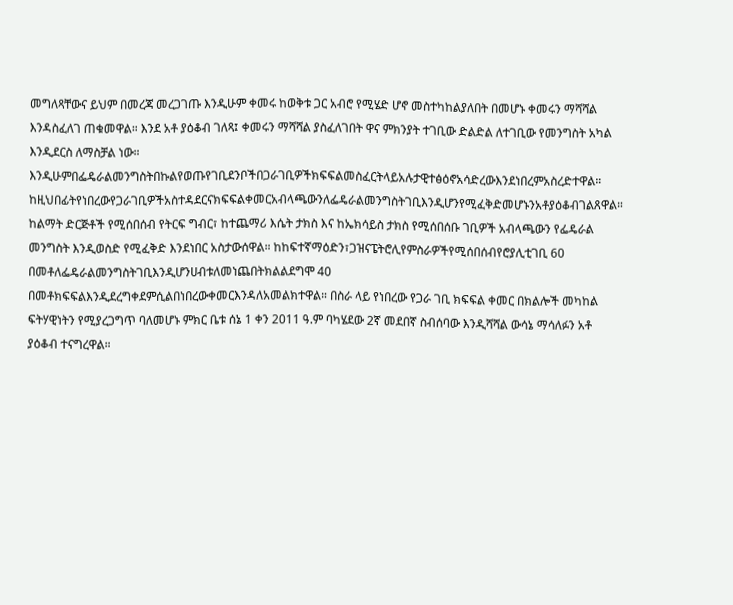መግለጻቸውና ይህም በመረጃ መረጋገጡ እንዲሁም ቀመሩ ከወቅቱ ጋር አብሮ የሚሄድ ሆኖ መስተካከልያለበት በመሆኑ ቀመሩን ማሻሻል እንዳስፈለገ ጠቁመዋል። እንደ አቶ ያዕቆብ ገለጻ፤ ቀመሩን ማሻሻል ያስፈለገበት ዋና ምክንያት ተገቢው ድልድል ለተገቢው የመንግስት አካል እንዲደርስ ለማስቻል ነው። እንዲሁምበፌዴራልመንግስትበኩልየወጡየገቢደንቦችበጋራገቢዎችክፍፍልመስፈርትላይአሉታዊተፅዕኖአሳድረውእንደነበረምአስረድተዋል። ከዚህበፊትየነበረውየጋራገቢዎችአስተዳደርናክፍፍልቀመርአብላጫውንለፌዴራልመንግስትገቢእንዲሆንየሚፈቅድመሆኑንአቶያዕቆብገልጸዋል። ከልማት ድርጅቶች የሚሰበሰብ የትርፍ ግብር፣ ከተጨማሪ እሴት ታክስ እና ከኤክሳይስ ታክስ የሚሰበሰቡ ገቢዎች አብላጫውን የፌዴራል መንግስት እንዲወስድ የሚፈቅድ እንደነበር አስታውሰዋል። ከከፍተኛማዕድን፣ጋዝናፔትሮሊየምስራዎችየሚሰበሰብየሮያሊቲገቢ 60 በመቶለፌዴራልመንግስትገቢእንዲሆንሀብቱለመነጨበትክልልደግሞ 40 በመቶክፍፍልእንዲደረግቀደምሲልበነበረውቀመርእንዳለአመልክተዋል። በስራ ላይ የነበረው የጋራ ገቢ ክፍፍል ቀመር በክልሎች መካከል ፍትሃዊነትን የሚያረጋግጥ ባለመሆኑ ምክር ቤቱ ሰኔ 1 ቀን 2011 ዓ.ም ባካሄደው 2ኛ መደበኛ ስብሰባው እንዲሻሻል ውሳኔ ማሳለፉን አቶ ያዕቆብ ተናግረዋል።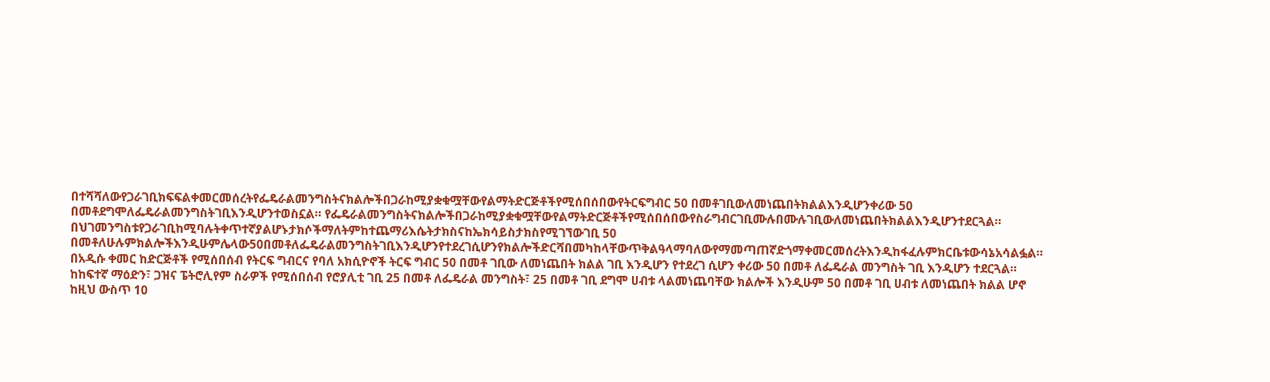በተሻሻለውየጋራገቢክፍፍልቀመርመሰረትየፌዴራልመንግስትናክልሎችበጋራከሚያቋቁሟቸውየልማትድርጅቶችየሚሰበሰበውየትርፍግብር 50 በመቶገቢውለመነጨበትክልልእንዲሆንቀሪው 50 በመቶደግሞለፌዴራልመንግስትገቢእንዲሆንተወስኗል። የፌዴራልመንግስትናክልሎችበጋራከሚያቋቁሟቸውየልማትድርጅቶችየሚሰበሰበውየስራግብርገቢሙሉበሙሉገቢውለመነጨበትክልልእንዲሆንተደርጓል። በህገመንግስቱየጋራገቢከሚባሉትቀጥተኛያልሆኑታክሶችማለትምከተጨማሪእሴትታክስናከኤክሳይስታክስየሚገኘውገቢ 50 በመቶለሁሉምክልሎችእንዲሁምሌላው50በመቶለፌዴራልመንግስትገቢእንዲሆንየተደረገሲሆንየክልሎችድርሻበመካከላቸውጥቅልዓላማባለውየማመጣጠኛድጎማቀመርመሰረትእንዲከፋፈሉምክርቤቱውሳኔአሳልፏል። በአዲሱ ቀመር ከድርጅቶች የሚሰበሰብ የትርፍ ግብርና የባለ አክሲዮኖች ትርፍ ግብር 50 በመቶ ገቢው ለመነጨበት ክልል ገቢ እንዲሆን የተደረገ ሲሆን ቀሪው 50 በመቶ ለፌዴራል መንግስት ገቢ እንዲሆን ተደርጓል። ከከፍተኛ ማዕድን፣ ጋዝና ፔትሮሊየም ስራዎች የሚሰበሰብ የሮያሊቲ ገቢ 25 በመቶ ለፌዴራል መንግስት፣ 25 በመቶ ገቢ ደግሞ ሀብቱ ላልመነጨባቸው ክልሎች እንዲሁም 50 በመቶ ገቢ ሀብቱ ለመነጨበት ክልል ሆኖ ከዚህ ውስጥ 10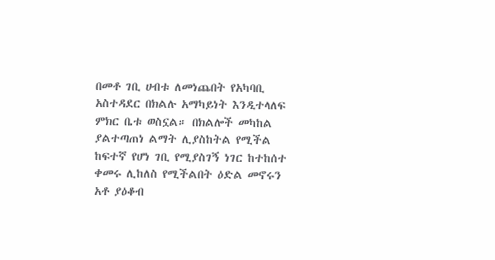በመቶ ገቢ ሀብቱ ለመነጨበት የአካባቢ አስተዳደር በክልሉ አማካይነት እንዲተላለፍ ምክር ቤቱ ወስኗል። በክልሎች መካከል ያልተጣጠነ ልማት ሊያስከትል የሚችል ከፍተኛ የሆነ ገቢ የሚያስገኝ ነገር ከተከሰተ ቀመሩ ሊከለስ የሚችልበት ዕድል መኖሩን አቶ ያዕቆብ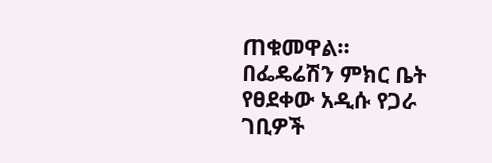ጠቁመዋል። በፌዴሬሽን ምክር ቤት የፀደቀው አዲሱ የጋራ ገቢዎች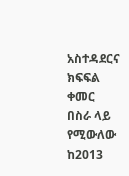አስተዳደርና ክፍፍል ቀመር በስራ ላይ የሚውለው ከ2013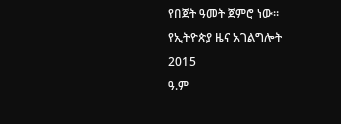የበጀት ዓመት ጀምሮ ነው።
የኢትዮጵያ ዜና አገልግሎት
2015
ዓ.ም